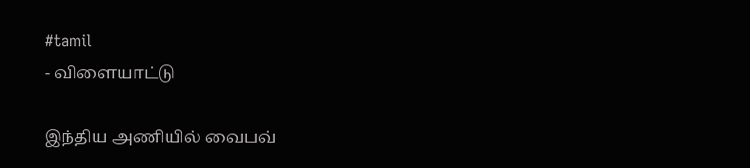#tamil
- விளையாட்டு

இந்திய அணியில் வைபவ்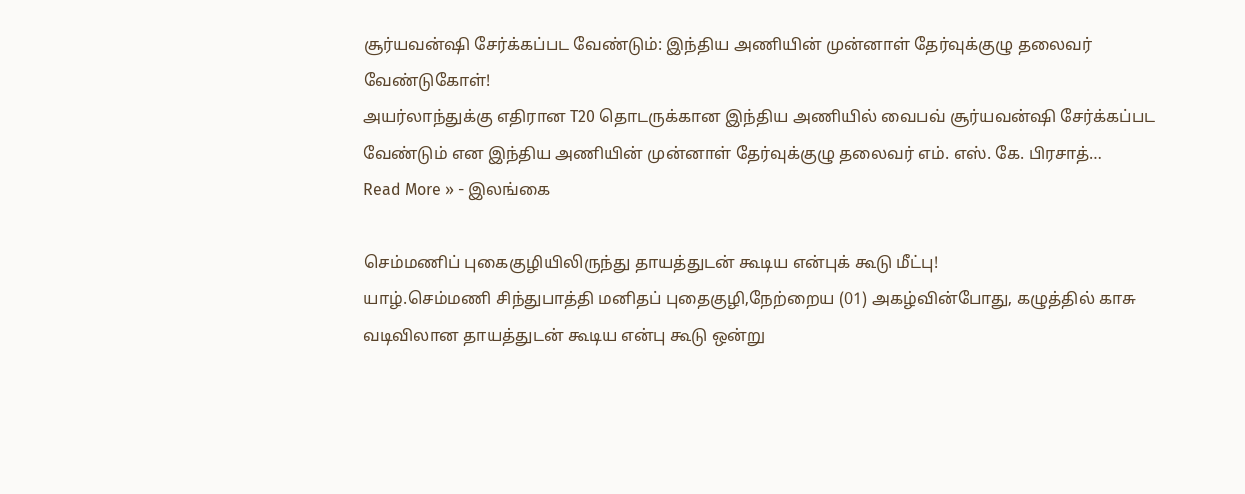சூர்யவன்ஷி சேர்க்கப்பட வேண்டும்: இந்திய அணியின் முன்னாள் தேர்வுக்குழு தலைவர் வேண்டுகோள்!
அயர்லாந்துக்கு எதிரான T20 தொடருக்கான இந்திய அணியில் வைபவ் சூர்யவன்ஷி சேர்க்கப்பட வேண்டும் என இந்திய அணியின் முன்னாள் தேர்வுக்குழு தலைவர் எம். எஸ். கே. பிரசாத்…
Read More » - இலங்கை

செம்மணிப் புகைகுழியிலிருந்து தாயத்துடன் கூடிய என்புக் கூடு மீட்பு!
யாழ்.செம்மணி சிந்துபாத்தி மனிதப் புதைகுழி,நேற்றைய (01) அகழ்வின்போது, கழுத்தில் காசு வடிவிலான தாயத்துடன் கூடிய என்பு கூடு ஒன்று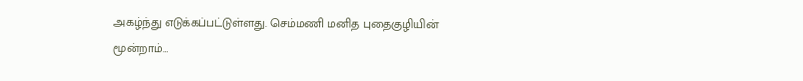அகழ்ந்து எடுக்கப்பட்டுள்ளது. செம்மணி மனித புதைகுழியின் மூன்றாம்…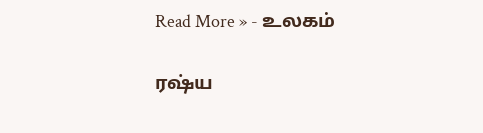Read More » - உலகம்

ரஷ்ய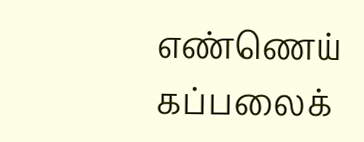எண்ணெய் கப்பலைக்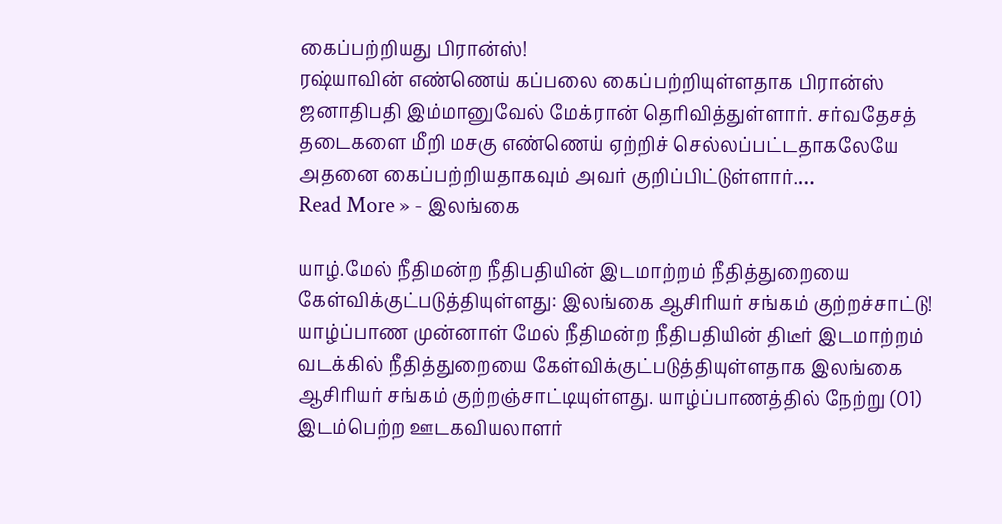கைப்பற்றியது பிரான்ஸ்!
ரஷ்யாவின் எண்ணெய் கப்பலை கைப்பற்றியுள்ளதாக பிரான்ஸ் ஜனாதிபதி இம்மானுவேல் மேக்ரான் தெரிவித்துள்ளார். சர்வதேசத் தடைகளை மீறி மசகு எண்ணெய் ஏற்றிச் செல்லப்பட்டதாகலேயே அதனை கைப்பற்றியதாகவும் அவர் குறிப்பிட்டுள்ளார்.…
Read More » - இலங்கை

யாழ்.மேல் நீதிமன்ற நீதிபதியின் இடமாற்றம் நீதித்துறையை கேள்விக்குட்படுத்தியுள்ளது: இலங்கை ஆசிரியர் சங்கம் குற்றச்சாட்டு!
யாழ்ப்பாண முன்னாள் மேல் நீதிமன்ற நீதிபதியின் திடீர் இடமாற்றம் வடக்கில் நீதித்துறையை கேள்விக்குட்படுத்தியுள்ளதாக இலங்கை ஆசிரியர் சங்கம் குற்றஞ்சாட்டியுள்ளது. யாழ்ப்பாணத்தில் நேற்று (01) இடம்பெற்ற ஊடகவியலாளர்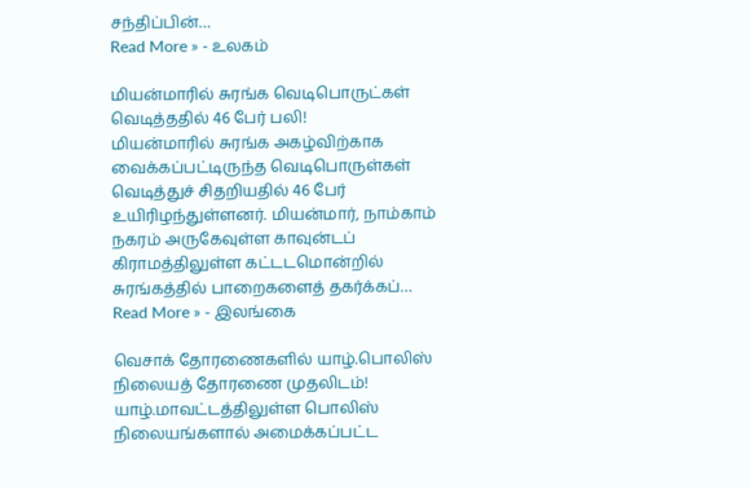சந்திப்பின்…
Read More » - உலகம்

மியன்மாரில் சுரங்க வெடிபொருட்கள் வெடித்ததில் 46 பேர் பலி!
மியன்மாரில் சுரங்க அகழ்விற்காக வைக்கப்பட்டிருந்த வெடிபொருள்கள் வெடித்துச் சிதறியதில் 46 பேர் உயிரிழந்துள்ளனர். மியன்மார், நாம்காம் நகரம் அருகேவுள்ள காவுன்டப் கிராமத்திலுள்ள கட்டடமொன்றில் சுரங்கத்தில் பாறைகளைத் தகர்க்கப்…
Read More » - இலங்கை

வெசாக் தோரணைகளில் யாழ்.பொலிஸ் நிலையத் தோரணை முதலிடம்!
யாழ்.மாவட்டத்திலுள்ள பொலிஸ் நிலையங்களால் அமைக்கப்பட்ட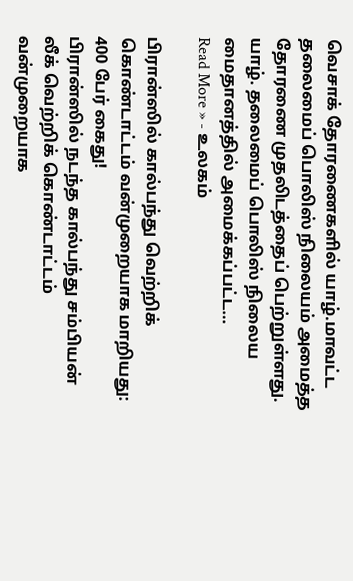வெசாக் தோரணைகளில் யாழ்.மாவட்ட தலைமைப் பொலிஸ் நிலையம் அமைத்த தோரணை முதலிடத்தைப் பெற்றுள்ளது. யாழ். தலைமைப் பொலிஸ் நிலைய மைதானத்தில் அமைக்கப்பட்ட…
Read More » - உலகம்

பிரான்ஸில் கால்பந்து வெற்றிக் கொண்டாட்டம் வன்முறையாக மாறியது: 400 பேர் கைது!
பிரான்ஸில் நடந்த கால்பந்து சம்பியன் லீக் வெற்றிக் கொண்டாட்டம் வன்முறையாக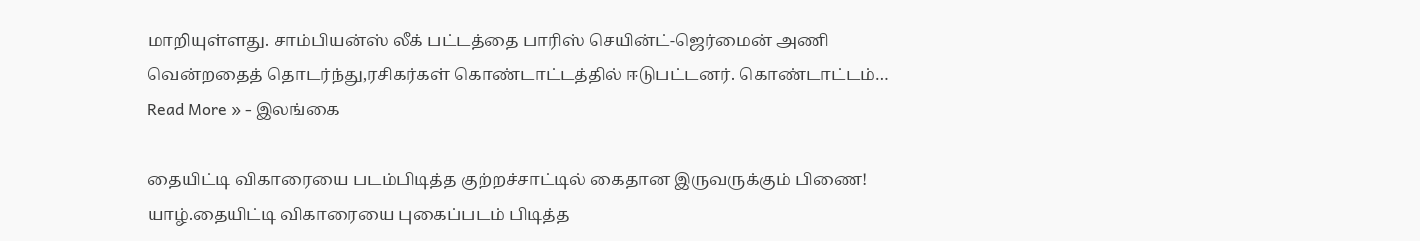மாறியுள்ளது. சாம்பியன்ஸ் லீக் பட்டத்தை பாரிஸ் செயின்ட்-ஜெர்மைன் அணி வென்றதைத் தொடர்ந்து,ரசிகர்கள் கொண்டாட்டத்தில் ஈடுபட்டனர். கொண்டாட்டம்…
Read More » - இலங்கை

தையிட்டி விகாரையை படம்பிடித்த குற்றச்சாட்டில் கைதான இருவருக்கும் பிணை!
யாழ்.தையிட்டி விகாரையை புகைப்படம் பிடித்த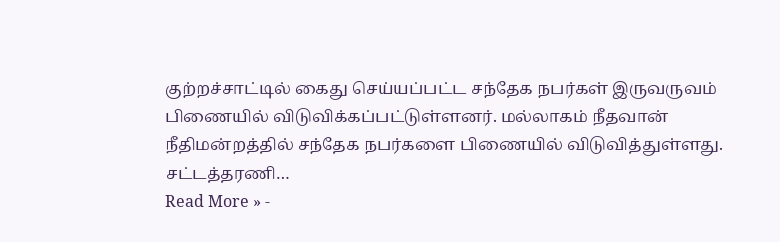குற்றச்சாட்டில் கைது செய்யப்பட்ட சந்தேக நபர்கள் இருவருவம் பிணையில் விடுவிக்கப்பட்டுள்ளனர். மல்லாகம் நீதவான் நீதிமன்றத்தில் சந்தேக நபர்களை பிணையில் விடுவித்துள்ளது. சட்டத்தரணி…
Read More » -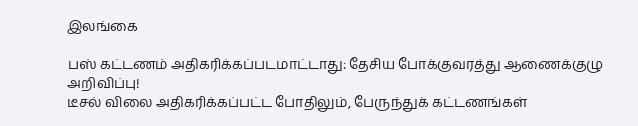இலங்கை

பஸ் கட்டணம் அதிகரிக்கப்படமாட்டாது: தேசிய போக்குவரத்து ஆணைக்குழு அறிவிப்பு!
டீசல் விலை அதிகரிக்கப்பட்ட போதிலும், பேருந்துக் கட்டணங்கள்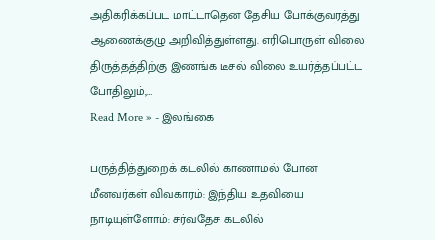அதிகரிக்கப்பட மாட்டாதென தேசிய போக்குவரத்து ஆணைக்குழு அறிவித்துள்ளது. எரிபொருள் விலை திருத்தத்திற்கு இணங்க டீசல் விலை உயர்த்தப்பட்ட போதிலும்,…
Read More » - இலங்கை

பருத்தித்துறைக் கடலில் காணாமல் போன மீனவர்கள் விவகாரம்: இந்திய உதவியை நாடியுள்ளோம்: சர்வதேச கடலில்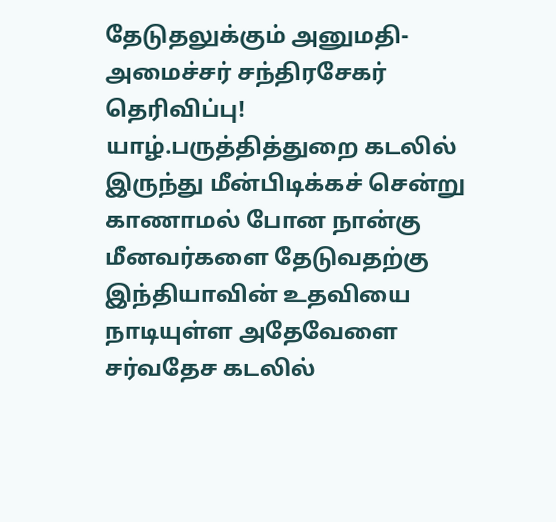தேடுதலுக்கும் அனுமதி- அமைச்சர் சந்திரசேகர் தெரிவிப்பு!
யாழ்.பருத்தித்துறை கடலில் இருந்து மீன்பிடிக்கச் சென்று காணாமல் போன நான்கு மீனவர்களை தேடுவதற்கு இந்தியாவின் உதவியை நாடியுள்ள அதேவேளை சர்வதேச கடலில்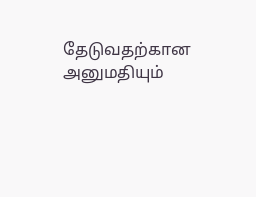தேடுவதற்கான அனுமதியும்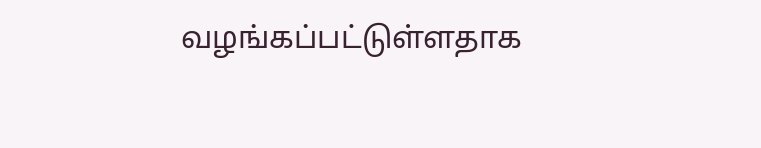வழங்கப்பட்டுள்ளதாக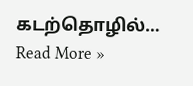கடற்தொழில்…
Read More »